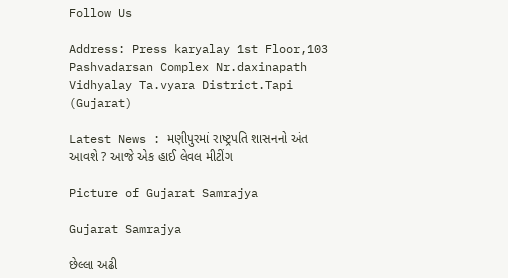Follow Us

Address: Press karyalay 1st Floor,103 Pashvadarsan Complex Nr.daxinapath Vidhyalay Ta.vyara District.Tapi (Gujarat)

Latest News : મણીપુરમાં રાષ્ટ્રપતિ શાસનનો અંત આવશે ? આજે એક હાઈ લેવલ મીટીંગ

Picture of Gujarat Samrajya

Gujarat Samrajya

છેલ્લા અઢી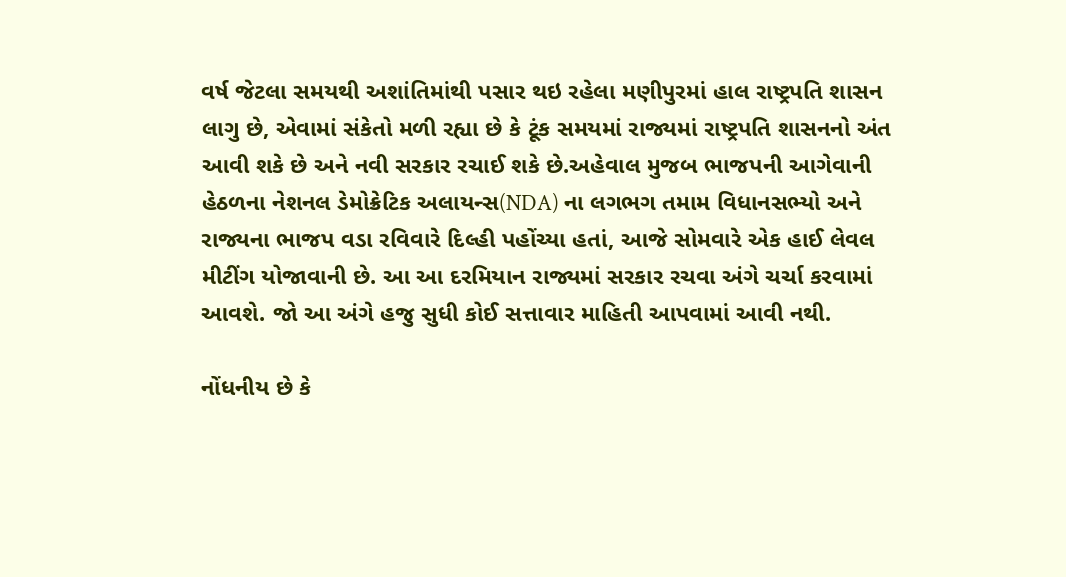વર્ષ જેટલા સમયથી અશાંતિમાંથી પસાર થઇ રહેલા મણીપુરમાં હાલ રાષ્ટ્રપતિ શાસન લાગુ છે, એવામાં સંકેતો મળી રહ્યા છે કે ટૂંક સમયમાં રાજ્યમાં રાષ્ટ્રપતિ શાસનનો અંત આવી શકે છે અને નવી સરકાર રચાઈ શકે છે.અહેવાલ મુજબ ભાજપની આગેવાની હેઠળના નેશનલ ડેમોક્રેટિક અલાયન્સ(NDA) ના લગભગ તમામ વિધાનસભ્યો અને રાજ્યના ભાજપ વડા રવિવારે દિલ્હી પહોંચ્યા હતાં, આજે સોમવારે એક હાઈ લેવલ મીટીંગ યોજાવાની છે. આ આ દરમિયાન રાજ્યમાં સરકાર રચવા અંગે ચર્ચા કરવામાં આવશે. જો આ અંગે હજુ સુધી કોઈ સત્તાવાર માહિતી આપવામાં આવી નથી.

નોંધનીય છે કે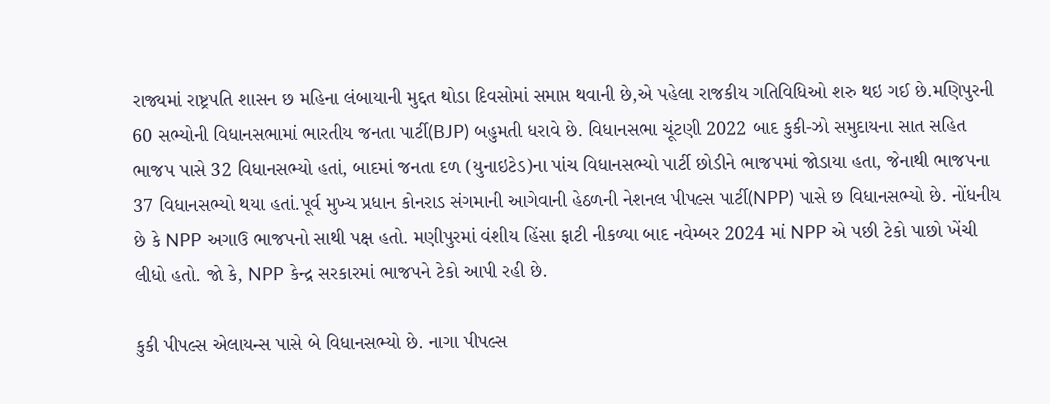રાજ્યમાં રાષ્ટ્રપતિ શાસન છ મહિના લંબાયાની મુદ્દત થોડા દિવસોમાં સમાપ્ત થવાની છે,એ પહેલા રાજકીય ગતિવિધિઓ શરુ થઇ ગઈ છે.મણિપુરની 60 સભ્યોની વિધાનસભામાં ભારતીય જનતા પાર્ટી(BJP) બહુમતી ધરાવે છે. વિધાનસભા ચૂંટણી 2022 બાદ કુકી-ઝો સમુદાયના સાત સહિત ભાજપ પાસે 32 વિધાનસભ્યો હતાં, બાદમાં જનતા દળ (યુનાઇટેડ)ના પાંચ વિધાનસભ્યો પાર્ટી છોડીને ભાજપમાં જોડાયા હતા, જેનાથી ભાજપના 37 વિધાનસભ્યો થયા હતાં.પૂર્વ મુખ્ય પ્રધાન કોનરાડ સંગમાની આગેવાની હેઠળની નેશનલ પીપલ્સ પાર્ટી(NPP) પાસે છ વિધાનસભ્યો છે. નોંધનીય છે કે NPP અગાઉ ભાજપનો સાથી પક્ષ હતો. મણીપુરમાં વંશીય હિંસા ફાટી નીકળ્યા બાદ નવેમ્બર 2024 માં NPP એ પછી ટેકો પાછો ખેંચી લીધો હતો. જો કે, NPP કેન્દ્ર સરકારમાં ભાજપને ટેકો આપી રહી છે.

કુકી પીપલ્સ એલાયન્સ પાસે બે વિધાનસભ્યો છે. નાગા પીપલ્સ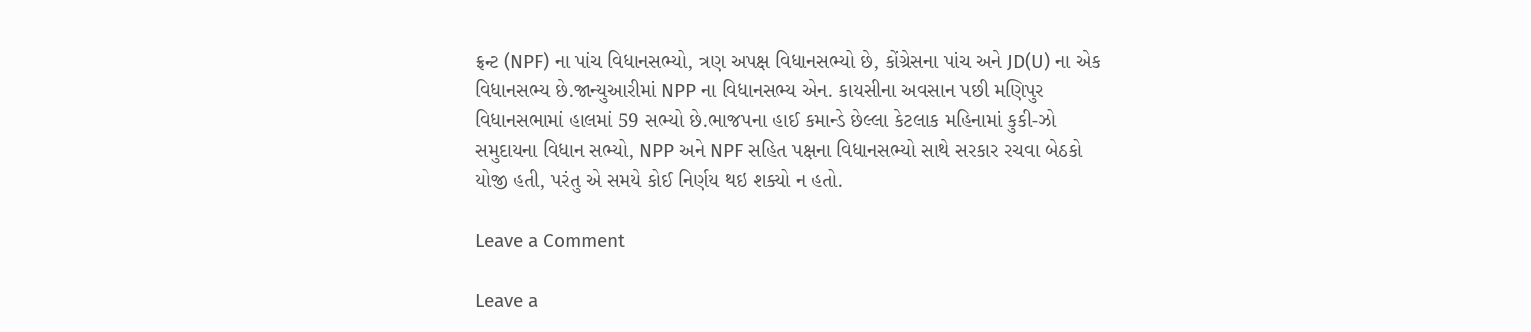ફ્રન્ટ (NPF) ના પાંચ વિધાનસભ્યો, ત્રણ અપક્ષ વિધાનસભ્યો છે, કોંગ્રેસના પાંચ અને JD(U) ના એક વિધાનસભ્ય છે.જાન્યુઆરીમાં NPP ના વિધાનસભ્ય એન. કાયસીના અવસાન પછી મણિપુર વિધાનસભામાં હાલમાં 59 સભ્યો છે.ભાજપના હાઈ કમાન્ડે છેલ્લા કેટલાક મહિનામાં કુકી-ઝો સમુદાયના વિધાન સભ્યો, NPP અને NPF સહિત પક્ષના વિધાનસભ્યો સાથે સરકાર રચવા બેઠકો યોજી હતી, પરંતુ એ સમયે કોઈ નિર્ણય થઇ શક્યો ન હતો.

Leave a Comment

Leave a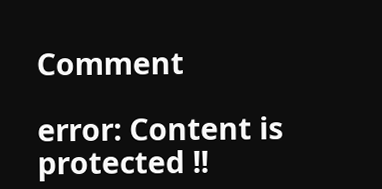Comment

error: Content is protected !!